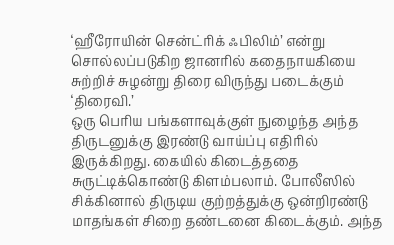‘ஹீரோயின் சென்ட்ரிக் ஃபிலிம்’ என்று சொல்லப்படுகிற ஜானரில் கதைநாயகியை சுற்றிச் சுழன்று திரை விருந்து படைக்கும் ‘திரைவி.’
ஒரு பெரிய பங்களாவுக்குள் நுழைந்த அந்த திருடனுக்கு இரண்டு வாய்ப்பு எதிரில் இருக்கிறது. கையில் கிடைத்ததை சுருட்டிக்கொண்டு கிளம்பலாம். போலீஸில் சிக்கினால் திருடிய குற்றத்துக்கு ஒன்றிரண்டு மாதங்கள் சிறை தண்டனை கிடைக்கும். அந்த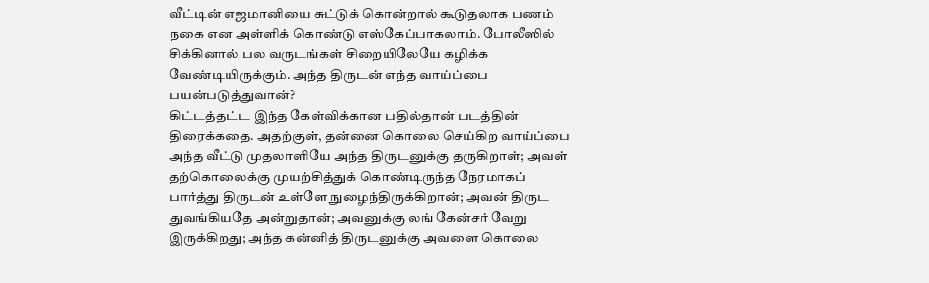வீட்டின் எஜமானியை சுட்டுக் கொன்றால் கூடுதலாக பணம் நகை என அள்ளிக் கொண்டு எஸ்கேப்பாகலாம். போலீஸில் சிக்கினால் பல வருடங்கள் சிறையிலேயே கழிக்க வேண்டியிருக்கும். அந்த திருடன் எந்த வாய்ப்பை பயன்படுத்துவான்?
கிட்டத்தட்ட இந்த கேள்விக்கான பதில்தான் படத்தின் திரைக்கதை. அதற்குள், தன்னை கொலை செய்கிற வாய்ப்பை அந்த வீட்டு முதலாளியே அந்த திருடனுக்கு தருகிறாள்; அவள் தற்கொலைக்கு முயற்சித்துக் கொண்டிருந்த நேரமாகப் பார்த்து திருடன் உள்ளே நுழைந்திருக்கிறான்; அவன் திருட துவங்கியதே அன்றுதான்; அவனுக்கு லங் கேன்சர் வேறு இருக்கிறது; அந்த கன்னித் திருடனுக்கு அவளை கொலை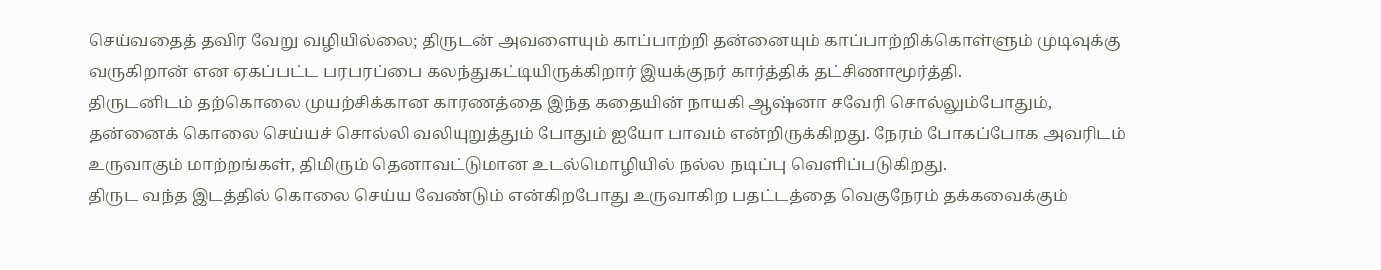செய்வதைத் தவிர வேறு வழியில்லை; திருடன் அவளையும் காப்பாற்றி தன்னையும் காப்பாற்றிக்கொள்ளும் முடிவுக்கு வருகிறான் என ஏகப்பட்ட பரபரப்பை கலந்துகட்டியிருக்கிறார் இயக்குநர் கார்த்திக் தட்சிணாமூர்த்தி.
திருடனிடம் தற்கொலை முயற்சிக்கான காரணத்தை இந்த கதையின் நாயகி ஆஷ்னா சவேரி சொல்லும்போதும், தன்னைக் கொலை செய்யச் சொல்லி வலியுறுத்தும் போதும் ஐயோ பாவம் என்றிருக்கிறது. நேரம் போகப்போக அவரிடம் உருவாகும் மாற்றங்கள், திமிரும் தெனாவட்டுமான உடல்மொழியில் நல்ல நடிப்பு வெளிப்படுகிறது.
திருட வந்த இடத்தில் கொலை செய்ய வேண்டும் என்கிறபோது உருவாகிற பதட்டத்தை வெகுநேரம் தக்கவைக்கும்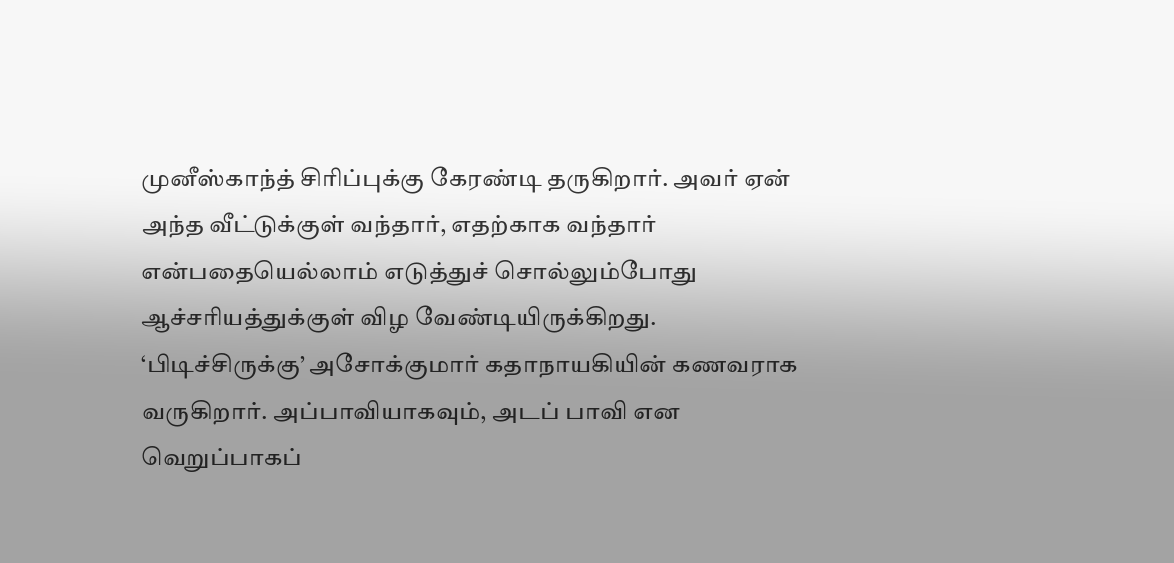முனீஸ்காந்த் சிரிப்புக்கு கேரண்டி தருகிறார். அவர் ஏன் அந்த வீட்டுக்குள் வந்தார், எதற்காக வந்தார் என்பதையெல்லாம் எடுத்துச் சொல்லும்போது ஆச்சரியத்துக்குள் விழ வேண்டியிருக்கிறது.
‘பிடிச்சிருக்கு’ அசோக்குமார் கதாநாயகியின் கணவராக வருகிறார். அப்பாவியாகவும், அடப் பாவி என வெறுப்பாகப்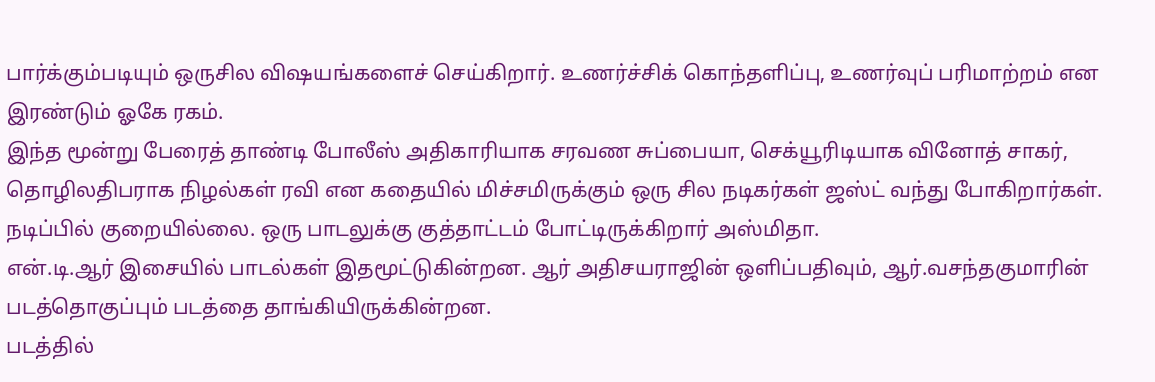பார்க்கும்படியும் ஒருசில விஷயங்களைச் செய்கிறார். உணர்ச்சிக் கொந்தளிப்பு, உணர்வுப் பரிமாற்றம் என இரண்டும் ஓகே ரகம்.
இந்த மூன்று பேரைத் தாண்டி போலீஸ் அதிகாரியாக சரவண சுப்பையா, செக்யூரிடியாக வினோத் சாகர், தொழிலதிபராக நிழல்கள் ரவி என கதையில் மிச்சமிருக்கும் ஒரு சில நடிகர்கள் ஜஸ்ட் வந்து போகிறார்கள். நடிப்பில் குறையில்லை. ஒரு பாடலுக்கு குத்தாட்டம் போட்டிருக்கிறார் அஸ்மிதா.
என்.டி.ஆர் இசையில் பாடல்கள் இதமூட்டுகின்றன. ஆர் அதிசயராஜின் ஒளிப்பதிவும், ஆர்.வசந்தகுமாரின் படத்தொகுப்பும் படத்தை தாங்கியிருக்கின்றன.
படத்தில்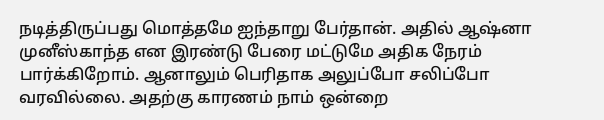நடித்திருப்பது மொத்தமே ஐந்தாறு பேர்தான். அதில் ஆஷ்னா முனீஸ்காந்த என இரண்டு பேரை மட்டுமே அதிக நேரம் பார்க்கிறோம். ஆனாலும் பெரிதாக அலுப்போ சலிப்போ வரவில்லை. அதற்கு காரணம் நாம் ஒன்றை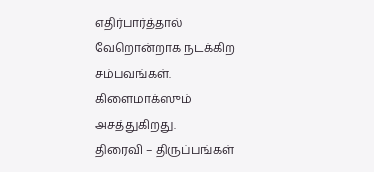எதிர்பார்த்தால் வேறொன்றாக நடக்கிற சம்பவங்கள். கிளைமாக்ஸும் அசத்துகிறது.
திரைவி – திருப்பங்கள்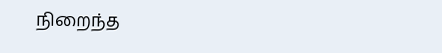நிறைந்த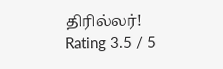திரில்லர்!
Rating 3.5 / 5